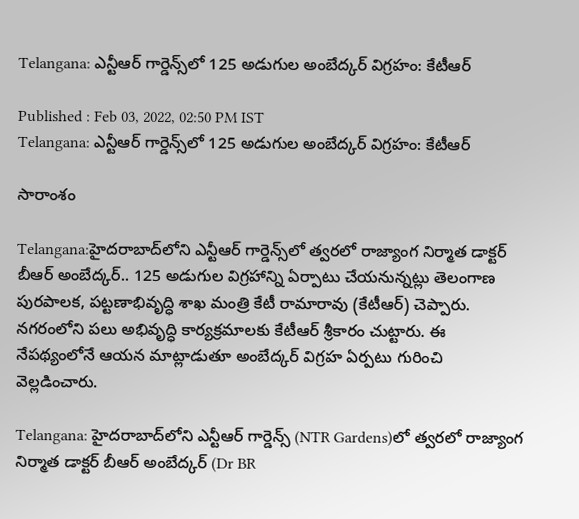Telangana: ఎన్టీఆర్ గార్డెన్స్‌లో 125 అడుగుల అంబేద్కర్ విగ్రహం: కేటీఆర్

Published : Feb 03, 2022, 02:50 PM IST
Telangana: ఎన్టీఆర్ గార్డెన్స్‌లో 125 అడుగుల అంబేద్కర్ విగ్రహం: కేటీఆర్

సారాంశం

Telangana:హైదరాబాద్‌లోని ఎన్టీఆర్‌ గార్డెన్స్‌లో త్వరలో రాజ్యాంగ నిర్మాత డాక్టర్‌ బీఆర్‌ అంబేద్కర్‌.. 125 అడుగుల విగ్రహాన్ని ఏర్పాటు చేయనున్నట్లు తెలంగాణ పురపాలక, పట్టణాభివృద్ధి శాఖ మంత్రి కేటీ రామారావు (కేటీఆర్) చెప్పారు. నగరంలోని పలు అభివృద్ధి కార్య‌క్ర‌మాల‌కు కేటీఆర్ శ్రీ‌కారం చుట్టారు. ఈ నేప‌థ్యంలోనే ఆయ‌న మాట్లాడుతూ అంబేద్క‌ర్ విగ్ర‌హ ఏర్ప‌టు గురించి వెల్ల‌డించారు.

Telangana: హైదరాబాద్‌లోని ఎన్టీఆర్‌ గార్డెన్స్‌ (NTR Gardens)లో త్వరలో రాజ్యాంగ నిర్మాత డాక్టర్‌ బీఆర్‌ అంబేద్కర్‌ (Dr BR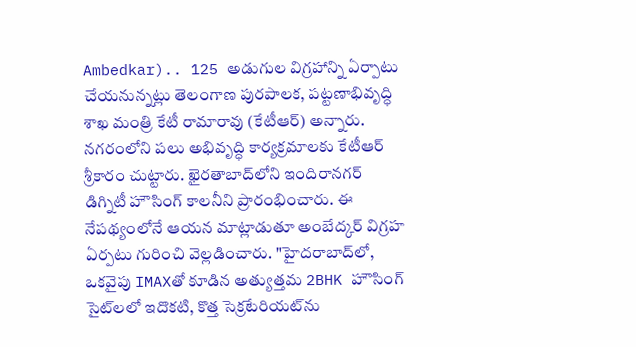Ambedkar).. 125 అడుగుల విగ్రహాన్ని ఏర్పాటు చేయనున్నట్లు తెలంగాణ పురపాలక, పట్టణాభివృద్ధి శాఖ మంత్రి కేటీ రామారావు (కేటీఆర్) అన్నారు. నగరంలోని పలు అభివృద్ధి కార్య‌క్ర‌మాల‌కు కేటీఆర్ శ్రీ‌కారం చుట్టారు. ఖైరతాబాద్‌లోని ఇందిరానగర్‌ డిగ్నిటీ హౌసింగ్‌ కాలనీని ప్రారంభించారు. ఈ నేప‌థ్యంలోనే ఆయ‌న మాట్లాడుతూ అంబేద్క‌ర్ విగ్ర‌హ ఏర్ప‌టు గురించి వెల్ల‌డించారు. "హైదరాబాద్‌లో, ఒకవైపు IMAXతో కూడిన అత్యుత్తమ 2BHK హౌసింగ్ సైట్‌లలో ఇదొకటి, కొత్త సెక్రటేరియట్‌ను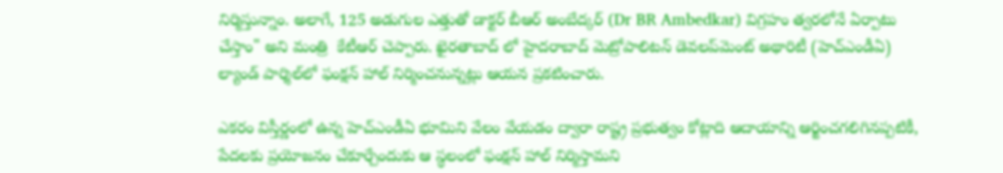నిర్మిస్తున్నాం. అలాగే, 125 అడుగుల ఎత్తుతో డాక్టర్ బీఆర్ అంబేద్కర్ (Dr BR Ambedkar) విగ్రహం త్వ‌ర‌లోనే ఏర్పాటు చేస్తాం" అని మంత్రి  కేటీఆర్ చెప్పారు. ఖైరతాబాద్ లో హైదరాబాద్‌ మెట్రోపాలిటన్‌ డెవలప్‌మెంట్‌ అథారిటీ (హెచ్‌ఎండీఏ) ల్యాండ్‌ పార్శిల్‌లో ఫంక్షన్‌ హాల్‌ నిర్మించనున్నట్లు ఆయన ప్రకటించారు.

ఎకరం విస్తీర్ణంలో ఉన్న హెచ్‌ఎండీఏ భూమిని వేలం వేయడం ద్వారా రాష్ట్ర ప్రభుత్వం కోట్లాది ఆదాయాన్ని ఆర్జించగలిగినప్పటికీ, పేదలకు ప్రయోజనం చేకూర్చేందుకు ఆ స్థలంలో ఫంక్షన్ హాల్ నిర్మిస్తామని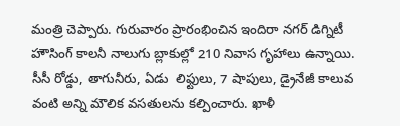మంత్రి చెప్పారు. గురువారం ప్రారంభించిన ఇందిరా నగర్ డిగ్నిటీ హౌసింగ్ కాలనీ నాలుగు బ్లాకుల్లో 210 నివాస గృహాలు ఉన్నాయి. సీసీ రోడ్డు, తాగునీరు, ఏడు  లిఫ్టులు, 7 షాపులు, డ్రైనేజీ కాలువ వంటి అన్ని మౌలిక వసతులను కల్పించారు. ఖాళీ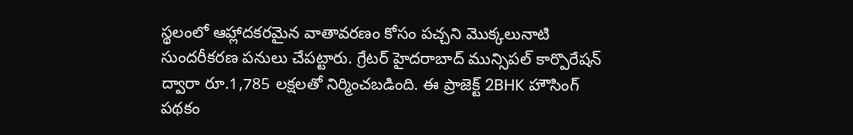స్థలంలో ఆహ్లాదకరమైన వాతావరణం కోసం పచ్చని మొక్కలునాటి సుందరీకరణ పనులు చేపట్టారు. గ్రేటర్ హైదరాబాద్ మున్సిపల్ కార్పొరేషన్ ద్వారా రూ.1,785 లక్షలతో నిర్మించబడింది. ఈ ప్రాజెక్ట్ 2BHK హౌసింగ్ పథకం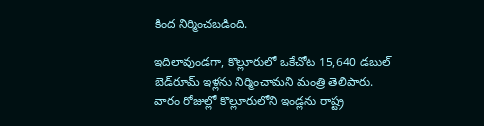కింద నిర్మించబడింది.

ఇదిలావుండ‌గా, కొల్లూరులో ఒకేచోట 15,640 డబుల్ బెడ్‌రూమ్ ఇళ్లను నిర్మించామని మంత్రి తెలిపారు. వారం రోజుల్లో కొల్లూరులోని ఇండ్లను రాష్ట్ర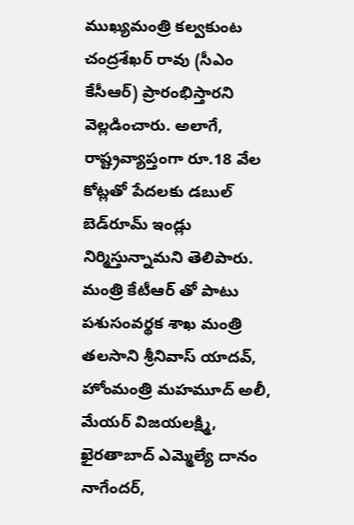ముఖ్య‌మంత్రి క‌ల్వ‌కుంట చంద్ర‌శేఖ‌ర్ రావు (సీఎం కేసీఆర్) ప్రారంభిస్తారని వెల్ల‌డించారు. అలాగే, రాష్ట్రవ్యాప్తంగా రూ.18 వేల కోట్లతో పేదలకు డబుల్ బెడ్‌రూమ్ ఇండ్లు నిర్మిస్తున్నామని తెలిపారు. మంత్రి కేటీఆర్ తో పాటు పశుసంవర్థక శాఖ మంత్రి తలసాని శ్రీనివాస్‌ యాదవ్‌, హోంమంత్రి మహమూద్‌ అలీ, మేయర్‌ విజయలక్ష్మి, ఖైరతాబాద్‌ ఎమ్మెల్యే దానం నాగేందర్‌,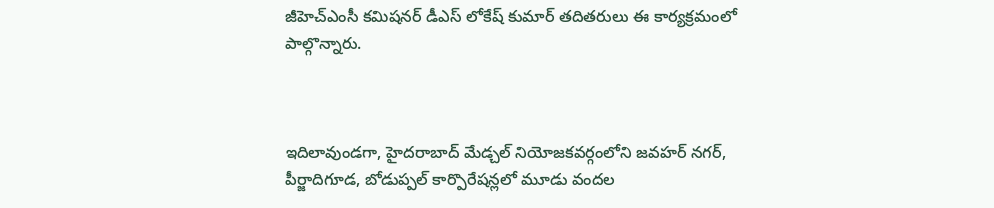జీహెచ్‌ఎంసీ కమిషనర్‌ డీఎస్‌ లోకేష్‌ కుమార్‌ తదితరులు ఈ కార్య‌క్ర‌మంలో పాల్గొన్నారు.



ఇదిలావుండగా, హైద‌రాబాద్ మేడ్చల్ నియోజకవర్గంలోని జవహర్ నగర్, పీర్జాదిగూడ, బోడుప్పల్ కార్పొరేషన్లలో మూడు వందల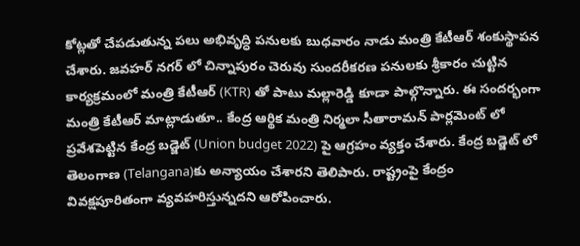కోట్లతో చేపడుతున్న పలు అభివృద్ధి పనులకు బుధవారం నాడు మంత్రి కేటీఆర్ శంకుస్థాప‌న చేశారు. జవహర్ నగర్ లో చిన్నాపురం చెరువు సుందరీకరణ పనులకు శ్రీకారం చుట్టిన కార్య‌క్ర‌మంలో మంత్రి కేటీఆర్ (KTR) తో పాటు మ‌ల్లారెడ్డి కూడా పాల్గొన్నారు. ఈ సంద‌ర్భంగా మంత్రి కేటీఆర్ మాట్లాడుతూ.. కేంద్ర ఆర్థిక మంత్రి నిర్మ‌లా సీతారామ‌న్ పార్లమెంట్ లో ప్ర‌వేశ‌పెట్టిన కేంద్ర బ‌డ్జెట్‌ (Union budget 2022) పై ఆగ్ర‌హం వ్య‌క్తం చేశారు. కేంద్ర బ‌డ్జెట్ లో తెలంగాణ‌ (Telangana)కు అన్యాయం చేశార‌ని తెలిపారు. రాష్ట్రంపై కేంద్రం వివ‌క్ష‌పూరితంగా వ్య‌వ‌హ‌రిస్తున్న‌ద‌ని ఆరోపించారు.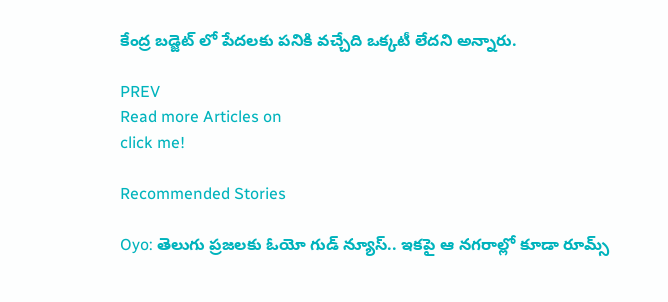కేంద్ర బడ్జెట్ లో పేదలకు పనికి వచ్చేది ఒక్కటీ లేదని అన్నారు.

PREV
Read more Articles on
click me!

Recommended Stories

Oyo: తెలుగు ప్ర‌జ‌ల‌కు ఓయో గుడ్ న్యూస్‌.. ఇక‌పై ఆ న‌గ‌రాల్లో కూడా రూమ్స్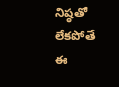నిష్ఠ‌తో లేక‌పోతే ఈ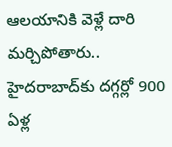ఆలయానికి వెళ్లే దారి మర్చిపోతారు.. హైదరాబాద్‌కు ద‌గ్గ‌ర్లో 900 ఏళ్ల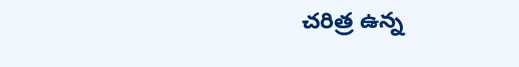చరిత్ర ఉన్న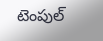టెంపుల్‌